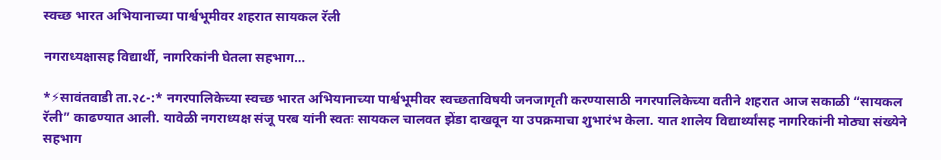स्वच्छ भारत अभियानाच्या पार्श्वभूमीवर शहरात सायकल रॅली

नगराध्यक्षासह विद्यार्थी, नागरिकांनी घेतला सहभाग…

*⚡सावंतवाडी ता.२८-:* नगरपालिकेच्या स्वच्छ भारत अभियानाच्या पार्श्वभूमीवर स्वच्छताविषयी जनजागृती करण्यासाठी नगरपालिकेच्या वतीने शहरात आज सकाळी “सायकल रॅली” काढण्यात आली. यावेळी नगराध्यक्ष संजू परब यांनी स्वतः सायकल चालवत झेंडा दाखवून या उपक्रमाचा शुभारंभ केला. यात शालेय विद्यार्थ्यांसह नागरिकांनी मोठ्या संख्येने सहभाग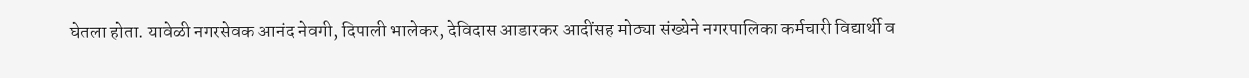घेतला होता. यावेळी नगरसेवक आनंद नेवगी, दिपाली भालेकर, देविदास आडारकर आदींसह मोठ्या संख्येने नगरपालिका कर्मचारी विद्यार्थी व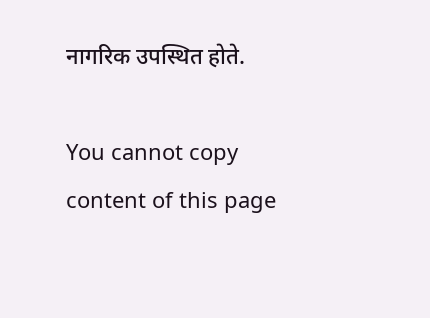नागरिक उपस्थित होते.

You cannot copy content of this page